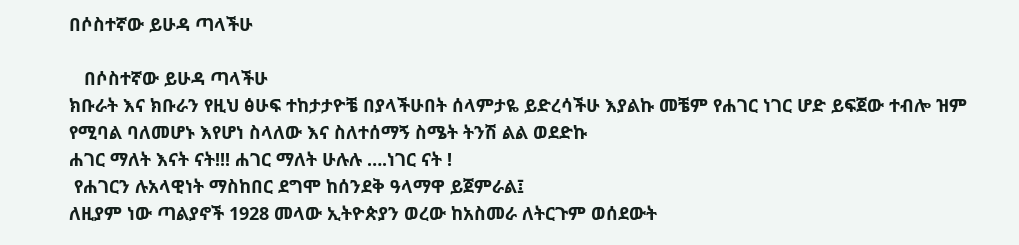በሶስተኛው ይሁዳ ጣላችሁ

   በሶስተኛው ይሁዳ ጣላችሁ
ክቡራት እና ክቡራን የዚህ ፅሁፍ ተከታታዮቼ በያላችሁበት ሰላምታዬ ይድረሳችሁ እያልኩ መቼም የሐገር ነገር ሆድ ይፍጀው ተብሎ ዝም የሚባል ባለመሆኑ እየሆነ ስላለው እና ስለተሰማኝ ስሜት ትንሽ ልል ወደድኩ
ሐገር ማለት እናት ናት!!! ሐገር ማለት ሁሉሉ ….ነገር ናት !
 የሐገርን ሉአላዊነት ማስከበር ደግሞ ከሰንደቅ ዓላማዋ ይጀምራል፤
ለዚያም ነው ጣልያኖች 1928 መላው ኢትዮጵያን ወረው ከአስመራ ለትርጉም ወሰደውት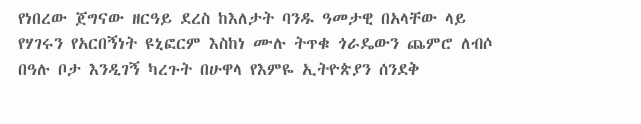የነበረው ጀግናው ዘርዓይ ደረስ ከእለታት ባንዱ ዓመታዊ በአላቸው ላይ የሃገሩን የአርበኝነት ዩኒፎርም እስከነ ሙሉ ትጥቁ ጎራዴውን ጨምሮ ለብሶ በዓሉ ቦታ እንዲገኝ ካረጉት በሁዋላ የእምዬ ኢትዮጵያን ሰንደቅ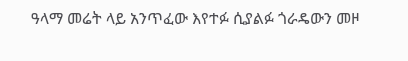ዓላማ መሬት ላይ አንጥፈው እየተፉ ሲያልፉ ጎራዴውን መዞ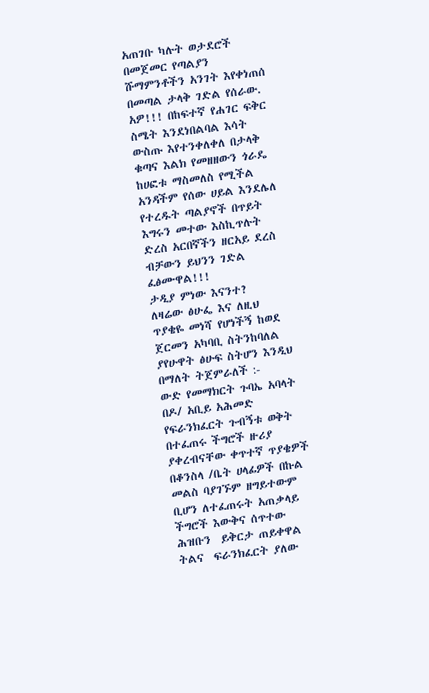አጠገቡ ካሉት ወታደሮች በመጀመር የጣልያን ሹማምንቶችን አንገት እየቀነጠሰ  በመጣል ታላቅ ገድል የሰራው.
አዎ!!! በከፍተኛ የሐገር ፍቅር ስሜት እንደነበልባል እሳት ውስጡ እየተንቀለቀለ በታላቅ ቁጣና እልክ የመዘዘውን ጎራዴ ከሀፎቱ ማስመለስ የሚችል አንዳችም የሰው ሀይል እንደሌለ የተረዱት ጣልያኖች በጥይት እግሩን መተው እስኪጥሉት ድረስ አርበኛችን ዘርአይ ደረስ ብቻውን ይህንን ገድል ፈፅሙዋል!!!
ታዲያ ምነው እናንተ?
ለዛሬው ፅሁፌ እና ለዚህ ጥያቄዬ መነሻ የሆነችኝ ከወደ ጀርመን አካባቢ ስትንከባለል ያየሁዋት ፅሁፍ ስትሆን እንዲህ በማለት ትጀምራለች :-
ውድ የመማክርት ጉባኤ አባላት በዶ/ አቢይ አሕመድ የፍራንክፈርት ጉብኝቱ ወቅት በተፈጠሩ ችግሮች ዙሪያ ያቀረብናቸው ቀጥተኛ ጥያቄዎች በቆንስላ /ቤት ሀላፊዎች በኩል መልስ ባያገኙም ዘግይተውም ቢሆን ለተፈጠሩት አጠቃላይ ችግሮች እውቅና ሰጥተው ሕዝቡን  ይቅርታ ጠይቀዋል ትልና  ፍራንክፈርት ያለው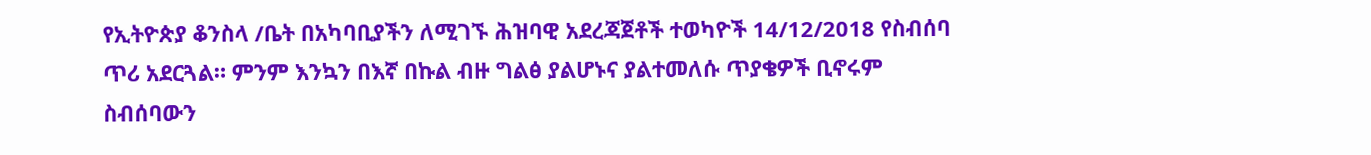የኢትዮጵያ ቆንስላ /ቤት በአካባቢያችን ለሚገኙ ሕዝባዊ አደረጃጀቶች ተወካዮች 14/12/2018 የስብሰባ ጥሪ አደርጓል። ምንም እንኳን በእኛ በኩል ብዙ ግልፅ ያልሆኑና ያልተመለሱ ጥያቄዎች ቢኖሩም  ስብሰባውን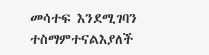መሳተፍ እንደሚገባን ተስማምተናልእያለች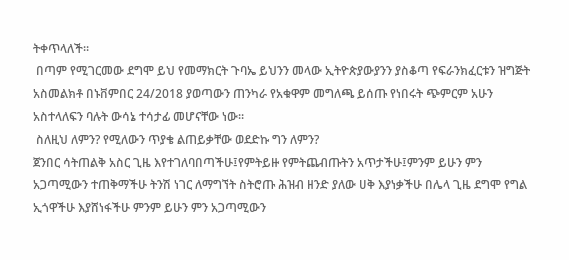ትቀጥላለች።
 በጣም የሚገርመው ደግሞ ይህ የመማክርት ጉባኤ ይህንን መላው ኢትዮጵያውያንን ያስቆጣ የፍራንክፈርቱን ዝግጅት አስመልክቶ በኑቨምበር 24/2018 ያወጣውን ጠንካራ የአቁዋም መግለጫ ይሰጡ የነበሩት ጭምርም አሁን አስተላለፍን ባሉት ውሳኔ ተሳታፊ መሆናቸው ነው።
 ስለዚህ ለምን? የሚለውን ጥያቄ ልጠይቃቸው ወደድኩ ግን ለምን?
ጀንበር ሳትጠልቅ አስር ጊዜ እየተገለባበጣችሁ፤የምትይዙ የምትጨብጡትን አጥታችሁ፤ምንም ይሁን ምን አጋጣሚውን ተጠቅማችሁ ትንሽ ነገር ለማግኘት ስትሮጡ ሕዝብ ዘንድ ያለው ሀቅ እያነቃችሁ በሌላ ጊዜ ደግሞ የግል ኢጎዋችሁ እያሸነፋችሁ ምንም ይሁን ምን አጋጣሚውን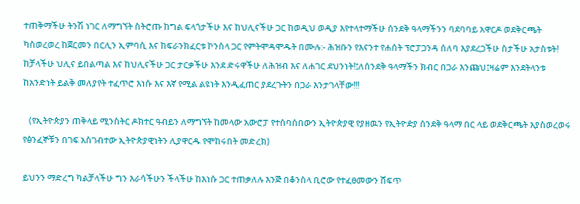ተጠቅማችሁ ትንሽ ነገር ለማግኘት ስትሮጡ ከግል ፍላጎታችሁ እና ከህሊናችሁ ጋር ከወዲህ ወዲያ እየተላተማችሁ ሰንደቅ ዓላማችንን ባደባባይ አዋርዶ ወደቅርጫት ካስወረወረ ከጀርመን በርሊን ኢምባሲ እና ከፍራንክፈርቱ ኮንስላ ጋር የምትሞዳሞዱት በሙሉ:- ሕዝቡን የእናንተ የሐሰት ፕሮፓጋንዳ ሰለባ እያደረጋችሁ ስታችሁ አታስቱት!
ከቻላችሁ ህሊና ይበልጣል እና ከህሊናችሁ ጋር ታርቃችሁ እንደ ድሩዋችሁ ለሕዝብ እና ለሐገር ደህንነት!፤ለሰንደቅ ዓላማችን ክብር በጋራ እንጩህ፤ዛሬም እንደትላንቱ ከአንድነት ይልቅ መለያየት ተፈጥሮ እነሱ እና እኛ የሚል ልዩነት እንዲፈጠር ያደረጉትን በጋራ እንታገላቸው!!!

   (የኢትዮጵያን ጠቅላይ ሚንስትር ዶክተር ዓብይን ለማግኘት ከመላው አውሮፓ የተሰባሰበውን ኢትዮጵያዊ የያዘዉን የኢትዮዽያ ሰንደቅ ዓላማ በር ላይ ወደቅርጫት እያስወረወሩ የፅንፈኞቹን በገፍ አስገብተው ኢትዮጵያዊነትን ሊያዋርዱ የሞከሩበት መድረክ)

ይህንን ማድረግ ካልቻላችሁ ግን እራሳችሁን ችላችሁ ከእነሱ ጋር ተጠቃለሉ እንጅ በቆንስላ ቢሮው የተፈፀመውን ሸፍጥ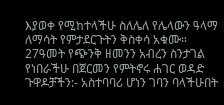እያወቀ የሚከተላችሁ ስለሌለ የሌላውን ዓላማ ለማሳት የምታደርጉትን ቅስቀሳ አቁሙ።
27ዓመት የጭንቅ ዘመንን አብረን ስንታገል የነበራችሁ በጀርመን የምትኖሩ ሐገር ወዳድ ጉዋዶቻችን:- አስተባባሪ ሆነን ገባን ባላችሁበት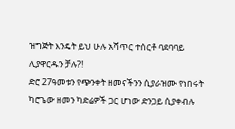ዝግጅት እንዴት ይህ ሁሉ አሻጥር ተሰርቶ ባደባባይ ሊያዋርዱን ቻሉ?!
ድሮ 27ዓመቱን የጭንቀት ዘመናችንን ሲያራዝሙ የነበሩት ካሮጌው ዘመን ካድሬዎች ጋር ሆነው ድንጋይ ሲያቀብሉ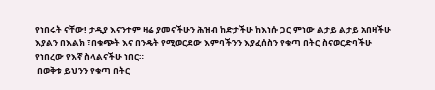የነበሩት ናቸው! ታዲያ እናንተም ዛሬ ያመናችሁን ሕዝብ ከድታችሁ ከእነሱ ጋር ምነው ልታይ ልታይ አበዛችሁ እያልን በእልክ ፣በቁጭት እና በንዴት የሚወርደው እምባችንን እያፈሰስን የቁጣ በትር ስናወርድባችሁ የነበረው የእኛ ስላልናችሁ ነበር።
 በወቅቱ ይህንን የቁጣ በትር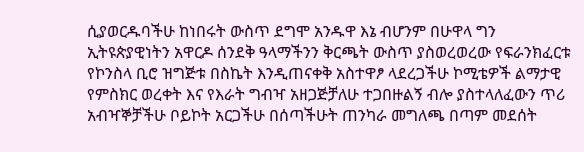ሲያወርዱባችሁ ከነበሩት ውስጥ ደግሞ አንዱዋ እኔ ብሆንም በሁዋላ ግን ኢትዩጵያዊነትን አዋርዶ ሰንደቅ ዓላማችንን ቅርጫት ውስጥ ያስወረወረው የፍራንክፈርቱ የኮንስላ ቢሮ ዝግጅቱ በስኬት እንዲጠናቀቅ አስተዋፆ ላደረጋችሁ ኮሚቴዎች ልማታዊ የምስክር ወረቀት እና የእራት ግብዣ አዘጋጅቻለሁ ተጋበዙልኝ ብሎ ያስተላለፈውን ጥሪ አብዣኞቻችሁ ቦይኮት አርጋችሁ በሰጣችሁት ጠንካራ መግለጫ በጣም መደሰት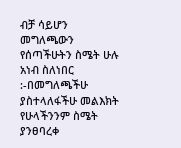ብቻ ሳይሆን መግለጫውን የሰጣችሁትን ስሜት ሁሉ አነብ ስለነበር :-በመግለጫችሁ ያስተላለፋችሁ መልእክት የሁላችንንም ስሜት ያንፀባረቀ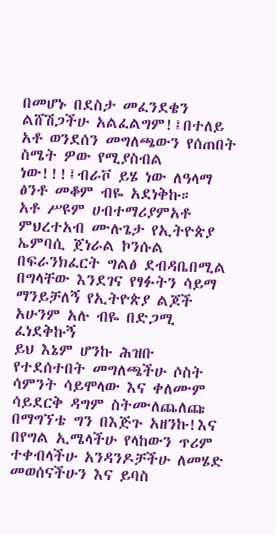በመሆኑ በደስታ መፈንደቄን ልሸሽጋችሁ አልፈልግም!፤በተለይ አቶ ወንደሰን መግለጫውን የሰጠበት ስሜት ዎው የሚያስብል ነው!!!፤ብራቮ ይሄ ነው ለዓላማ ፅንቶ መቆም ብዬ አደነቅኩ።
አቶ ሥዩም ሀብተማሪያምአቶ ምህረተአብ ሙሉጌታ የኢትዮጵያ ኤምባሲ ጀነራል ኮንሱል በፍራንክፈርት ግልፅ ደብዳቤበሚል በግላቸው እንደገና የፃፉትን ሳይማ ማንይቻለኝ የኢትዮጵያ ልጆች አሁንም አሉ ብዬ በድጋሚ ፈነደቅኩኝ
ይህ እኔም ሆንኩ ሕዝቡ የተደሰተበት መግለጫችሁ ሶስት ሳምንት ሳይሞላው እና ቀለሙም ሳይደርቅ ዳግም ስትሙለጨለጩ በማግኘቴ ግን በእጅጉ አዘንኩ!እና በየግል ኢሜላችሁ የላከውን ጥሪም ተቀብላችሁ አንዳንዶቻችሁ ለመሄድ መወሰናችሁን እና ይባስ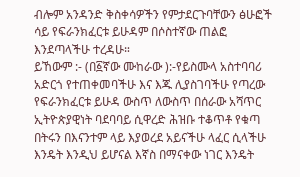ብሎም አንዳንድ ቅስቀሳዎችን የምታደርጉባቸውን ፅሁፎች ሳይ የፍራንክፈርቱ ይሁዳም በሶስተኛው ጠልፎ እንደጣላችሁ ተረዳሁ።
ይኸውም :- (በ፩ኛው ሙከራው ):-የይስሙላ አስተባባሪ አድርጎ የተጠቀመባችሁ እና እጁ ሊያስገባችሁ የጣረው የፍራንክፈርቱ ይሁዳ ውስጥ ለውስጥ በሰራው አሻጥር ኢትዮጵያዊነት ባደባባይ ሲዋረድ ሕዝቡ ተቆጥቶ የቁጣ በትሩን በእናንተም ላይ እያወረደ አይናችሁ ላፈር ሲላችሁ እንዴት እንዲህ ይሆናል እኛስ በማናቀው ነገር እንዴት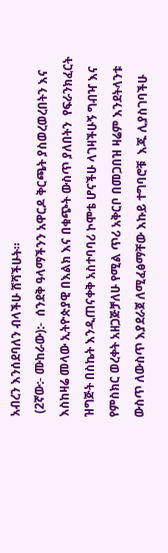አብረን እንሰደባለን ብላችሁ ሸሻችሁት።
 (2ኛው:- ሙከራው):-  ሰንደቅ ዓላማችንን አዋርዶ ቅርጫት ያስወረወረበትን እና እስከዛሬ መላው ኢትዮጵያዊ በእልክ እና በቁጭት ውስጥ ያለበትን  የፍራንክፈርት ዝግጅት በስኬት እንዲጠናቀቅ አስተባባሪ ኮሞቴ ሆናችሁ ላገዛችሁኝ ግብዣ እና የምስክር ወረቀት አዘጋጅቻለሁ የሚል ጥሪ አቅርቦ በመጋበዝ ዛሬም እንደትላንቱ ውስጥ ለውስጥ እያደራጀ ለሚፈፅማቸው እኩይ ተግባሮቹ  እጁ ሊያስገባችሁ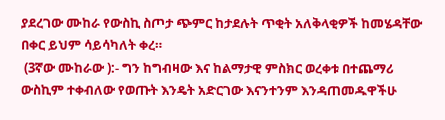ያደረገው ሙከራ የውስኪ ስጦታ ጭምር ከታደሉት ጥቂት አለቅላቂዎች ከመሄዳቸው በቀር ይህም ሳይሳካለት ቀረ።
 (3ኛው ሙከራው ):- ግን ከግብዛው እና ከልማታዊ ምስክር ወረቀቱ በተጨማሪ ውስኪም ተቀብለው የወጡት እንዴት አድርገው እናንተንም እንዳጠመዱዋችሁ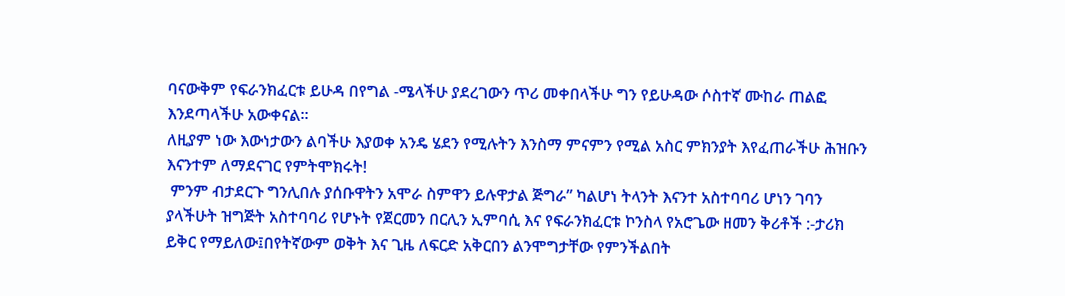ባናውቅም የፍራንክፈርቱ ይሁዳ በየግል -ሜላችሁ ያደረገውን ጥሪ መቀበላችሁ ግን የይሁዳው ሶስተኛ ሙከራ ጠልፎ እንደጣላችሁ አውቀናል።
ለዚያም ነው እውነታውን ልባችሁ እያወቀ አንዴ ሄደን የሚሉትን እንስማ ምናምን የሚል አስር ምክንያት እየፈጠራችሁ ሕዝቡን እናንተም ለማደናገር የምትሞክሩት!
 ምንም ብታደርጉ ግንሊበሉ ያሰቡዋትን አሞራ ስምዋን ይሉዋታል ጅግራ” ካልሆነ ትላንት እናንተ አስተባባሪ ሆነን ገባን ያላችሁት ዝግጅት አስተባባሪ የሆኑት የጀርመን በርሊን ኢምባሲ እና የፍራንክፈርቱ ኮንስላ የአሮጌው ዘመን ቅሪቶች :-ታሪክ ይቅር የማይለው፤በየትኛውም ወቅት እና ጊዜ ለፍርድ አቅርበን ልንሞግታቸው የምንችልበት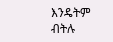እንዴትም ብትሉ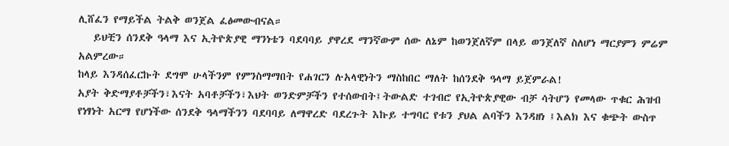ሊሸፈን የማይችል ትልቅ ወንጀል ፈፅመውብናል።
   ይህቺን ሰንደቅ ዓላማ እና ኢትዮጵያዊ ማንነቴን ባደባባይ ያዋረደ ማንኛውም ሰው ለኔም ከወንጀለኛም በላይ ወንጀለኛ ስለሆነ ማርያምን ምሬም አልምረው።
ከላይ እንዳሰፈርኩት ደግሞ ሁላችንም የምንስማማበት የሐገርን ሉአላዊነትን ማስከበር ማለት ከሰንደቅ ዓላማ ይጀምራል!
አያት ቅድማያቶቻችን፣እናት አባቶቻችን፣እህት ወንድምቻችን የተሰውበት፤ትውልድ ተገብሮ የኢትዮጵያዊው ብቻ ሳትሆን የመላው ጥቁር ሕዝብ የነፃነት አርማ የሆነችው ሰንደቅ ዓላማችንን ባደባባይ ለማዋረድ ባደረጉት እኩይ ተግባር የቱን ያህል ልባችን እንዳዘነ ፤እልክ እና ቁጭት ውስጥ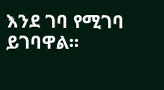እንደ ገባ የሚገባ ይገባዋል።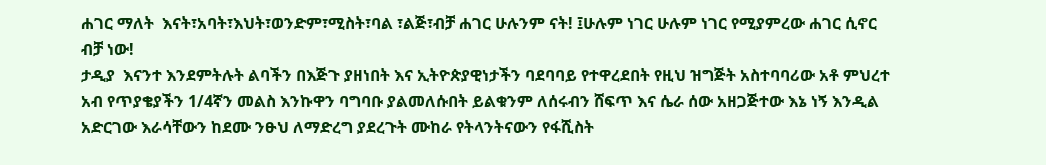ሐገር ማለት  እናት፣አባት፣እህት፣ወንድም፣ሚስት፣ባል ፣ልጅ፣ብቻ ሐገር ሁሉንም ናት! ፤ሁሉም ነገር ሁሉም ነገር የሚያምረው ሐገር ሲኖር ብቻ ነው!
ታዲያ  እናንተ እንደምትሉት ልባችን በእጅጉ ያዘነበት እና ኢትዮጵያዊነታችን ባደባባይ የተዋረደበት የዚህ ዝግጅት አስተባባሪው አቶ ምህረተ አብ የጥያቄያችን 1/4ኛን መልስ እንኩዋን ባግባቡ ያልመለሱበት ይልቁንም ለሰሩብን ሸፍጥ እና ሴራ ሰው አዘጋጅተው እኔ ነኝ እንዲል አድርገው እራሳቸውን ከደሙ ንፁህ ለማድረግ ያደረጉት ሙከራ የትላንትናውን የፋሺስት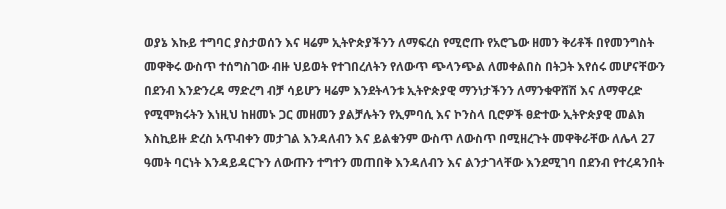ወያኔ እኩይ ተግባር ያስታወሰን እና ዛሬም ኢትዮጵያችንን ለማፍረስ የሚሮጡ የአሮጌው ዘመን ቅሪቶች በየመንግስት መዋቅሩ ውስጥ ተሰግስገው ብዙ ህይወት የተገበረለትን የለውጥ ጭላንጭል ለመቀልበስ በትጋት እየሰሩ መሆናቸውን በደንብ እንድንረዳ ማድረግ ብቻ ሳይሆን ዛሬም እንደትላንቱ ኢትዮጵያዊ ማንነታችንን ለማንቁዋሸሽ እና ለማዋረድ የሚሞክሩትን እነዚህ ከዘመኑ ጋር መዘመን ያልቻሉትን የኢምባሲ እና ኮንስላ ቢሮዎች ፀድተው ኢትዮጵያዊ መልክ እስኪይዙ ድረስ አጥብቀን መታገል እንዳለብን እና ይልቁንም ውስጥ ለውስጥ በሚዘረጉት መዋቅራቸው ለሌላ 27 ዓመት ባርነት እንዳይዳርጉን ለውጡን ተግተን መጠበቅ እንዳለብን እና ልንታገላቸው እንደሚገባ በደንብ የተረዳንበት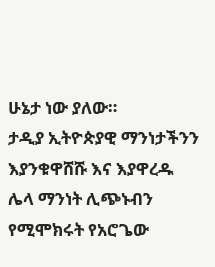ሁኔታ ነው ያለው።
ታዲያ ኢትዮጵያዊ ማንነታችንን እያንቁዋሸሹ እና እያዋረዱ ሌላ ማንነት ሊጭኑብን የሚሞክሩት የአሮጌው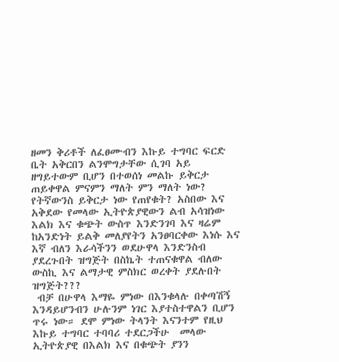ዘመን ቅሪቶች ለፈፀሙብን እኩይ ተግባር ፍርድ ቤት አቅርበን ልንሞግታቸው ሲገባ አይ ዘግይተውም ቢሆን በተወሰነ መልኩ ይቅርታ ጠይቀዋል ምናምን ማለት ምን ማለት ነው? የትኛውንስ ይቅርታ ነው የጠየቁት? አስበው እና አቅደው የመላው ኢትዮጵያዊውን ልብ አሳዝነው እልክ እና ቁጭት ውስጥ እንድንገባ እና ዛሬም ከአንድነት ይልቅ መለያየትን አንፀባርቀው እነሱ እና እኛ ብለን እራሳችንን ወደሁዋላ እንድንስብ ያደረጉበት ዝግጅት በስኬት ተጠናቁዋል ብለው ውስኪ እና ልማታዊ ምስክር ወረቀት ያደሉበት ዝግጅት???
 ብቻ በሁዋላ እማዬ ምነው በእንቁላሉ በቀጣሽኝ እንዳይሆንብን ሁሉንም ነገር እያተስተዋልን ቢሆን ጥሩ ነው። ደሞ ምነው ትላንት እናንተም የዚህ እኩይ ተግባር ተባባሪ ተደርጋችሁ  መላው ኢትዮጵያዊ በእልክ እና በቁጭት ያንን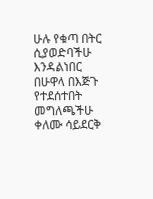ሁሉ የቁጣ በትር ሲያወድባችሁ እንዳልነበር በሁዋላ በእጅጉ የተደሰተበት መግለጫችሁ ቀለሙ ሳይደርቅ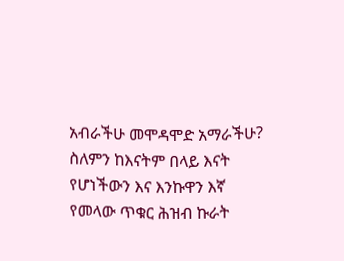አብራችሁ መሞዳሞድ አማራችሁ?
ስለምን ከእናትም በላይ እናት የሆነችውን እና እንኩዋን እኛ የመላው ጥቁር ሕዝብ ኩራት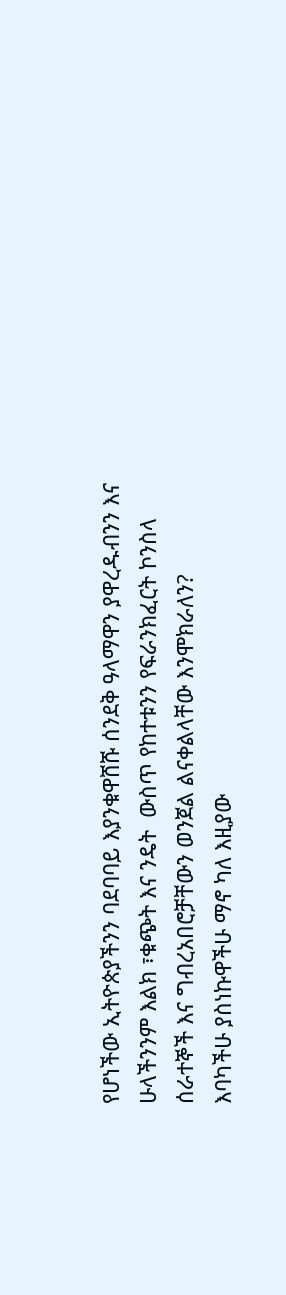የሆነችው ኢትዮጵያችንን ባደባባይ እያንቁዋሸሹ ሰንደቅ ዓላማዋን ያዋረዱብንን እና ሁላችንንም እልክ ፣ቁጭት እና ንዴት  ውስጥ የከተቱንን የፍራንክፈርት ኮንስላ ሰራተኞች እና ግብረአበሮቻቸውን ወንጀል ልናቀልላቸው እንሞክራለን?
እባካችሁ ያስነኩዋችሁ ማኖ ካለ እዚያው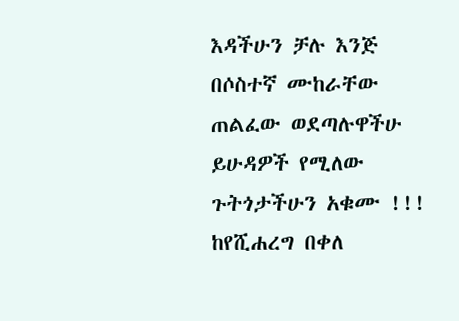እዳችሁን ቻሉ እንጅ በሶስተኛ ሙከራቸው ጠልፈው ወደጣሉዋችሁ ይሁዳዎች የሚለው ጉትጎታችሁን አቁሙ !!!
ከየሺሐረግ በቀለ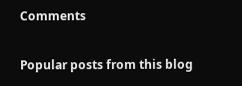Comments

Popular posts from this blog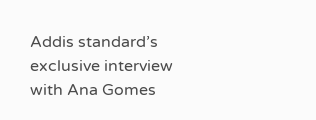Addis standard’s exclusive interview with Ana Gomes